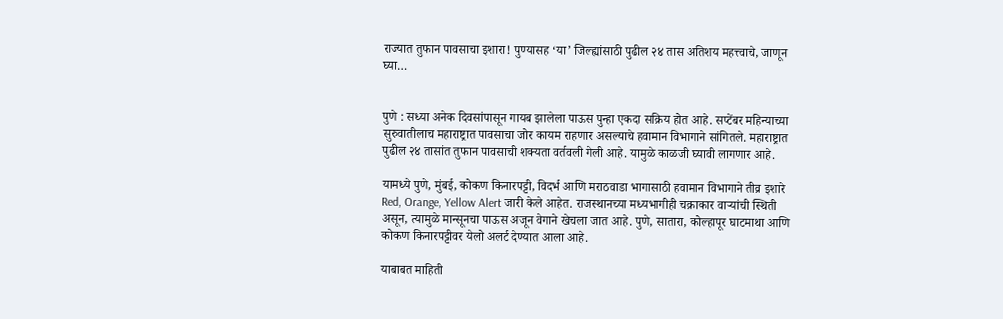राज्यात तुफान पावसाचा इशारा! पुण्यासह ‘या’ जिल्ह्यांसाठी पुढील २४ तास अतिशय महत्त्वाचे, जाणून घ्या…


पुणे : सध्या अनेक दिवसांपासून गायब झालेला पाऊस पुन्हा एकदा सक्रिय होत आहे. सप्टेंबर महिन्याच्या सुरुवातीलाच महाराष्ट्रात पावसाचा जोर कायम राहणार असल्याचे हवामान विभागाने सांगितले. महाराष्ट्रात पुढील २४ तासांत तुफान पावसाची शक्यता वर्तवली गेली आहे. यामुळे काळजी घ्यावी लागणार आहे.

यामध्ये पुणे, मुंबई, कोकण किनारपट्टी, विदर्भ आणि मराठवाडा भागासाठी हवामान विभागाने तीव्र इशारे Red, Orange, Yellow Alert जारी केले आहेत. राजस्थानच्या मध्यभागीही चक्राकार वाऱ्यांची स्थिती असून, त्यामुळे मान्सूनचा पाऊस अजून वेगाने खेचला जात आहे. पुणे, सातारा, कोल्हापूर घाटमाथा आणि कोकण किनारपट्टीवर येलो अलर्ट देण्यात आला आहे.

याबाबत माहिती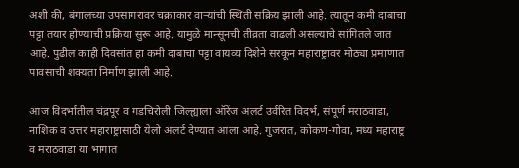अशी की, बंगालच्या उपसागरावर चक्राकार वाऱ्यांची स्थिती सक्रिय झाली आहे. त्यातून कमी दाबाचा पट्टा तयार होण्याची प्रक्रिया सुरू आहे. यामुळे मान्सूनची तीव्रता वाढली असल्याचे सांगितले जात आहे. पुढील काही दिवसांत हा कमी दाबाचा पट्टा वायव्य दिशेने सरकून महाराष्ट्रावर मोठ्या प्रमाणात पावसाची शक्यता निर्माण झाली आहे.

आज विदर्भातील चंद्रपूर व गडचिरोली जिल्ह्याला ऑरेंज अलर्ट उर्वरित विदर्भ, संपूर्ण मराठवाडा, नाशिक व उत्तर महाराष्ट्रासाठी येलो अलर्ट देण्यात आला आहे. गुजरात, कोकण-गोवा, मध्य महाराष्ट्र व मराठवाडा या भागात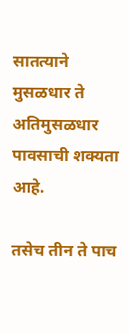सातत्याने मुसळधार ते अतिमुसळधार पावसाची शक्यता आहे.

तसेच तीन ते पाच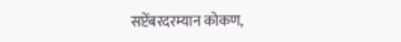सप्टेंबरदरम्यान कोकण,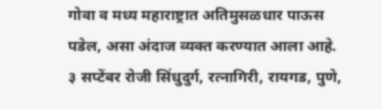गोवा व मध्य महाराष्ट्रात अतिमुसळधार पाऊस पडेल, असा अंदाज व्यक्त करण्यात आला आहे. ३ सप्टेंबर रोजी सिंधुदुर्ग, रत्नागिरी, रायगड, पुणे,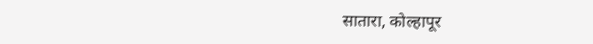सातारा, कोल्हापूर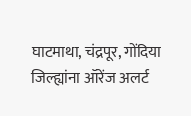घाटमाथा, चंद्रपूर, गोंदिया जिल्ह्यांना ऑरेंज अलर्ट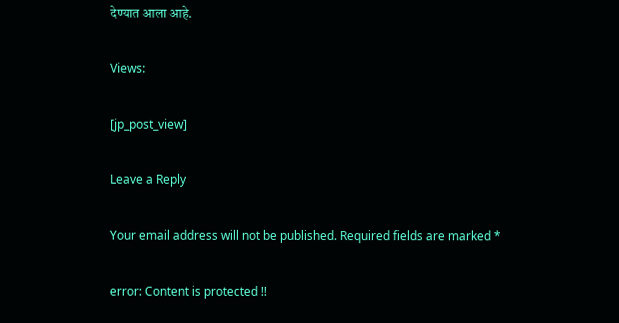देण्यात आला आहे.

Views:

[jp_post_view]

Leave a Reply

Your email address will not be published. Required fields are marked *

error: Content is protected !!